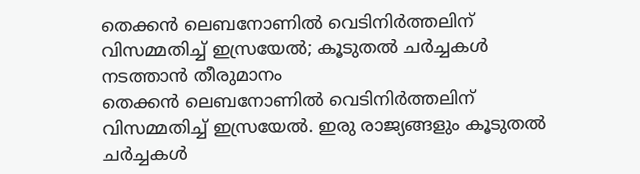തെക്കൻ ലെബനോണിൽ വെടിനിർത്തലിന് വിസമ്മതിച്ച് ഇസ്രയേൽ; കൂടുതൽ ചർച്ചകൾ നടത്താൻ തീരുമാനം
തെക്കൻ ലെബനോണിൽ വെടിനിർത്തലിന് വിസമ്മതിച്ച് ഇസ്രയേൽ. ഇരു രാജ്യങ്ങളും കൂടുതൽ ചർച്ചകൾ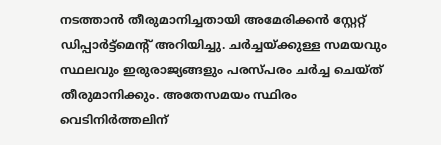നടത്താൻ തീരുമാനിച്ചതായി അമേരിക്കൻ സ്റ്റേറ്റ് ഡിപ്പാർട്ട്മെന്റ് അറിയിച്ചു. ചർച്ചയ്ക്കുള്ള സമയവും സ്ഥലവും ഇരുരാജ്യങ്ങളും പരസ്പരം ചർച്ച ചെയ്ത് തീരുമാനിക്കും. അതേസമയം സ്ഥിരം വെടിനിർത്തലിന്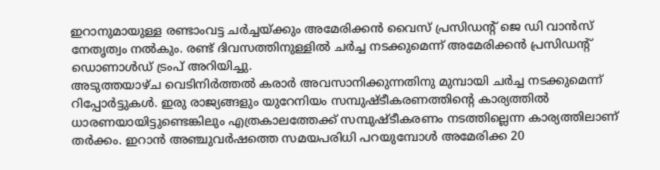ഇറാനുമായുള്ള രണ്ടാംവട്ട ചർച്ചയ്ക്കും അമേരിക്കൻ വൈസ് പ്രസിഡന്റ് ജെ ഡി വാൻസ് നേതൃത്വം നൽകും. രണ്ട് ദിവസത്തിനുള്ളിൽ ചർച്ച നടക്കുമെന്ന് അമേരിക്കൻ പ്രസിഡന്റ് ഡൊണാൾഡ് ട്രംപ് അറിയിച്ചു.
അടുത്തയാഴ്ച വെടിനിർത്തൽ കരാർ അവസാനിക്കുന്നതിനു മുമ്പായി ചർച്ച നടക്കുമെന്ന് റിപ്പോർട്ടുകൾ. ഇരു രാജ്യങ്ങളും യുറേനിയം സമ്പുഷ്ടീകരണത്തിന്റെ കാര്യത്തിൽ ധാരണയായിട്ടുണ്ടെങ്കിലും എത്രകാലത്തേക്ക് സമ്പുഷ്ടീകരണം നടത്തില്ലെന്ന കാര്യത്തിലാണ് തർക്കം. ഇറാൻ അഞ്ചുവർഷത്തെ സമയപരിധി പറയുമ്പോൾ അമേരിക്ക 20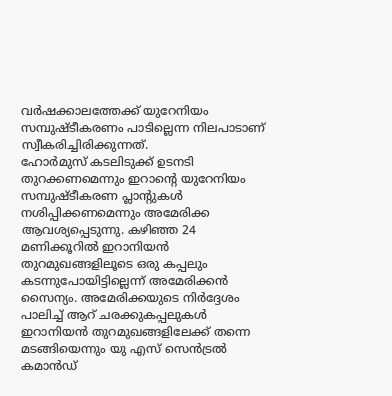വർഷക്കാലത്തേക്ക് യുറേനിയം സമ്പുഷ്ടീകരണം പാടില്ലെന്ന നിലപാടാണ് സ്വീകരിച്ചിരിക്കുന്നത്.
ഹോർമുസ് കടലിടുക്ക് ഉടനടി തുറക്കണമെന്നും ഇറാന്റെ യുറേനിയം സമ്പുഷ്ടീകരണ പ്ലാന്റുകൾ നശിപ്പിക്കണമെന്നും അമേരിക്ക ആവശ്യപ്പെടുന്നു. കഴിഞ്ഞ 24 മണിക്കൂറിൽ ഇറാനിയൻ തുറമുഖങ്ങളിലൂടെ ഒരു കപ്പലും കടന്നുപോയിട്ടില്ലെന്ന് അമേരിക്കൻ സൈന്യം. അമേരിക്കയുടെ നിർദ്ദേശം പാലിച്ച് ആറ് ചരക്കുകപ്പലുകൾ ഇറാനിയൻ തുറമുഖങ്ങളിലേക്ക് തന്നെ മടങ്ങിയെന്നും യു എസ് സെൻട്രൽ കമാൻഡ്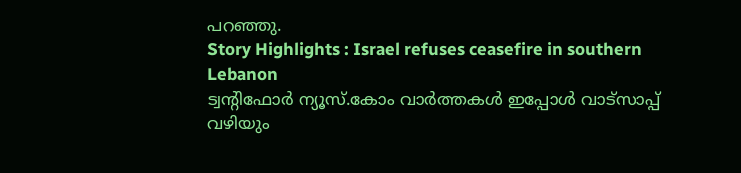പറഞ്ഞു.
Story Highlights : Israel refuses ceasefire in southern Lebanon
ട്വന്റിഫോർ ന്യൂസ്.കോം വാർത്തകൾ ഇപ്പോൾ വാട്സാപ്പ് വഴിയും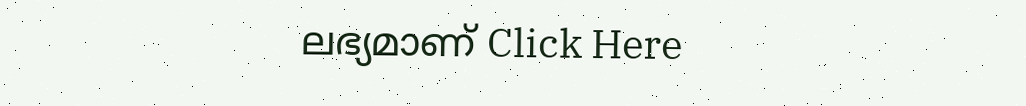ലഭ്യമാണ് Click Here